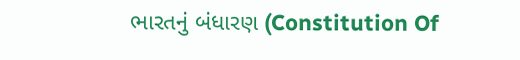ભારતનું બંધારણ (Constitution Of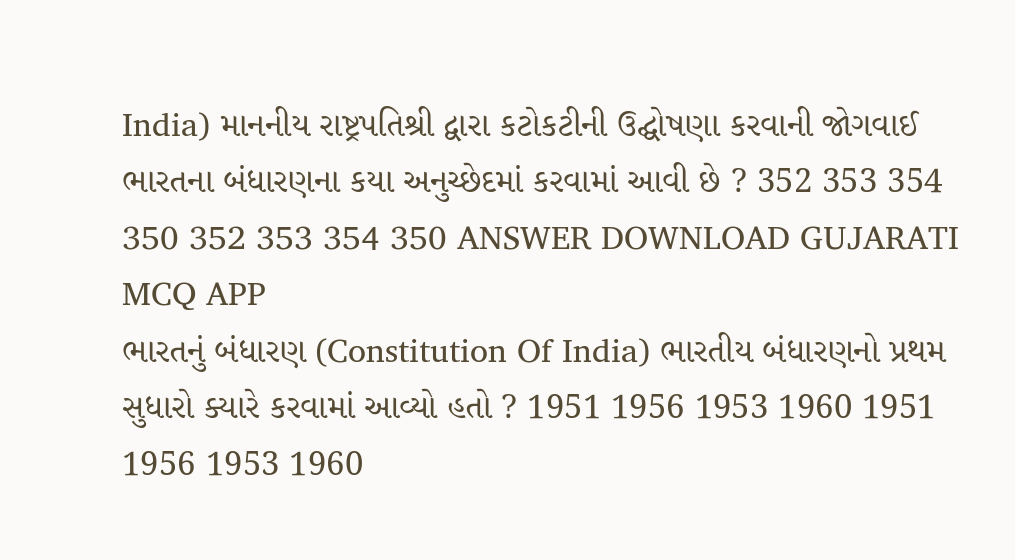India) માનનીય રાષ્ટ્રપતિશ્રી દ્વારા કટોકટીની ઉદ્ઘોષણા કરવાની જોગવાઈ ભારતના બંધારણના કયા અનુચ્છેદમાં કરવામાં આવી છે ? 352 353 354 350 352 353 354 350 ANSWER DOWNLOAD GUJARATI MCQ APP
ભારતનું બંધારણ (Constitution Of India) ભારતીય બંધારણનો પ્રથમ સુધારો ક્યારે કરવામાં આવ્યો હતો ? 1951 1956 1953 1960 1951 1956 1953 1960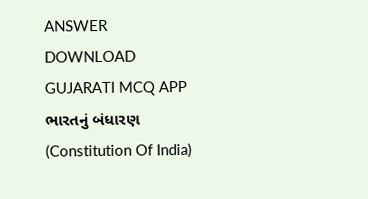ANSWER DOWNLOAD GUJARATI MCQ APP
ભારતનું બંધારણ (Constitution Of India)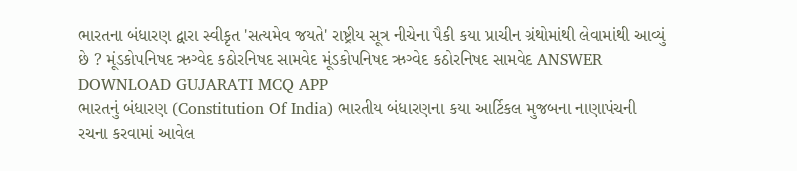ભારતના બંધારણ દ્વારા સ્વીકૃત 'સત્યમેવ જયતે' રાષ્ટ્રીય સૂત્ર નીચેના પૈકી કયા પ્રાચીન ગ્રંથોમાંથી લેવામાંથી આવ્યું છે ? મૂંડકોપનિષદ ઋગ્વેદ કઠોરનિષદ સામવેદ મૂંડકોપનિષદ ઋગ્વેદ કઠોરનિષદ સામવેદ ANSWER DOWNLOAD GUJARATI MCQ APP
ભારતનું બંધારણ (Constitution Of India) ભારતીય બંધારણના કયા આર્ટિકલ મુજબના નાણાપંચની રચના કરવામાં આવેલ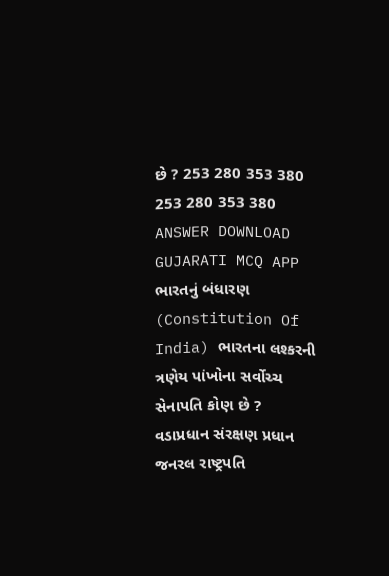છે ? 253 280 353 380 253 280 353 380 ANSWER DOWNLOAD GUJARATI MCQ APP
ભારતનું બંધારણ (Constitution Of India) ભારતના લશ્કરની ત્રણેય પાંખોના સર્વોચ્ચ સેનાપતિ કોણ છે ? વડાપ્રધાન સંરક્ષણ પ્રધાન જનરલ રાષ્ટ્રપતિ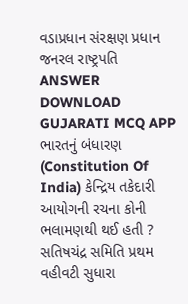વડાપ્રધાન સંરક્ષણ પ્રધાન જનરલ રાષ્ટ્રપતિ ANSWER DOWNLOAD GUJARATI MCQ APP
ભારતનું બંધારણ (Constitution Of India) કેન્દ્રિય તકેદારી આયોગની રચના કોની ભલામણથી થઈ હતી ? સતિષચંદ્ર સમિતિ પ્રથમ વહીવટી સુધારા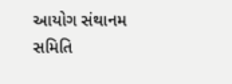આયોગ સંથાનમ સમિતિ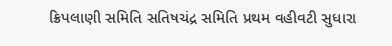ક્રિપલાણી સમિતિ સતિષચંદ્ર સમિતિ પ્રથમ વહીવટી સુધારા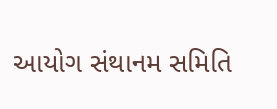આયોગ સંથાનમ સમિતિ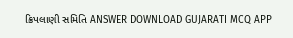ક્રિપલાણી સમિતિ ANSWER DOWNLOAD GUJARATI MCQ APP